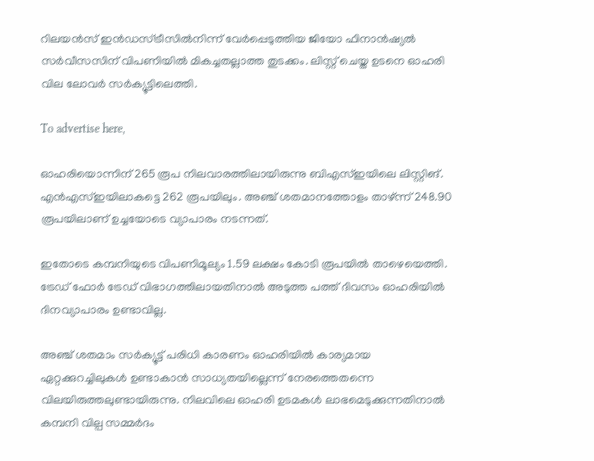റിലയന്‍സ് ഇന്‍ഡസ്ട്രീസില്‍നിന്ന് വേര്‍പ്പെടുത്തിയ ജിയോ ഫിനാന്‍ഷ്യല്‍ സര്‍വീസസിന് വിപണിയില്‍ മികച്ചതല്ലാത്ത തുടക്കം. ലിസ്റ്റ് ചെയ്ത ഉടനെ ഓഹരി വില ലോവര്‍ സര്‍ക്യൂട്ടിലെത്തി.

To advertise here,

ഓഹരിയൊന്നിന് 265 രൂപ നിലവാരത്തിലായിരുന്നു ബിഎസ്ഇയിലെ ലിസ്റ്റിങ്. എന്‍എസ്ഇയിലാകട്ടെ 262 രൂപയിലും. അഞ്ച് ശതമാനത്തോളം താഴ്ന്ന് 248.90 രൂപയിലാണ് ഉച്ചയോടെ വ്യാപാരം നടന്നത്.

ഇതോടെ കമ്പനിയുടെ വിപണിമൂല്യം 1.59 ലക്ഷം കോടി രൂപയില്‍ താഴെയെത്തി. ട്രേഡ് ഫോര്‍ ട്രേഡ് വിഭാഗത്തിലായതിനാല്‍ അടുത്ത പത്ത് ദിവസം ഓഹരിയില്‍ ദിനവ്യാപാരം ഉണ്ടാവില്ല.

അഞ്ച് ശതമാം സര്‍ക്യൂട്ട് പരിധി കാരണം ഓഹരിയില്‍ കാര്യമായ ഏറ്റക്കുറച്ചിലുകള്‍ ഉണ്ടാകാന്‍ സാധ്യതയില്ലെന്ന് നേരത്തെതന്നെ വിലയിരുത്തലുണ്ടായിരുന്നു. നിലവിലെ ഓഹരി ഉടമകള്‍ ലാഭമെടുക്കുന്നതിനാല്‍ കമ്പനി വില്പ സമ്മര്‍ദം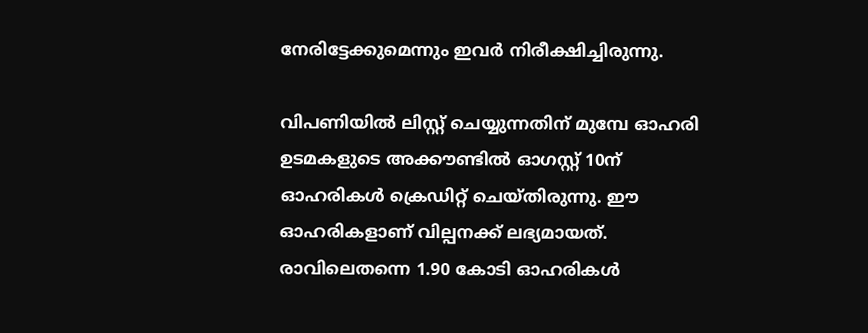നേരിട്ടേക്കുമെന്നും ഇവര്‍ നിരീക്ഷിച്ചിരുന്നു.

വിപണിയില്‍ ലിസ്റ്റ് ചെയ്യുന്നതിന് മുമ്പേ ഓഹരി ഉടമകളുടെ അക്കൗണ്ടില്‍ ഓഗസ്റ്റ് 10ന്  ഓഹരികള്‍ ക്രെഡിറ്റ് ചെയ്തിരുന്നു. ഈ ഓഹരികളാണ് വില്പനക്ക് ലഭ്യമായത്. രാവിലെതന്നെ 1.90 കോടി ഓഹരികള്‍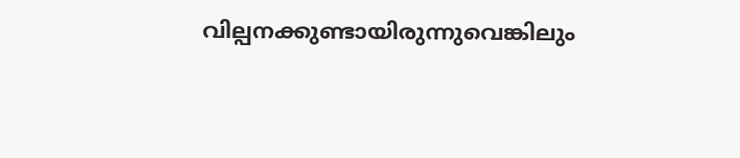വില്പനക്കുണ്ടായിരുന്നുവെങ്കിലും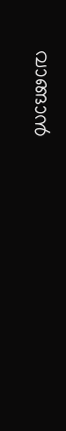വാങ്ങാന്‍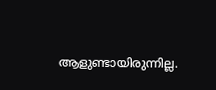ആളുണ്ടായിരുന്നില്ല.